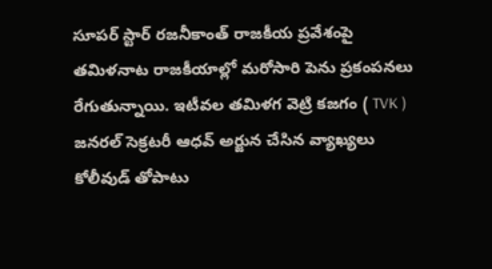సూపర్ స్టార్ రజనీకాంత్ రాజకీయ ప్రవేశంపై తమిళనాట రాజకీయాల్లో మరోసారి పెను ప్రకంపనలు రేగుతున్నాయి. ఇటీవల తమిళగ వెట్రి కజగం ( TVK ) జనరల్ సెక్రటరీ ఆధవ్ అర్జున చేసిన వ్యాఖ్యలు కోలీవుడ్ తోపాటు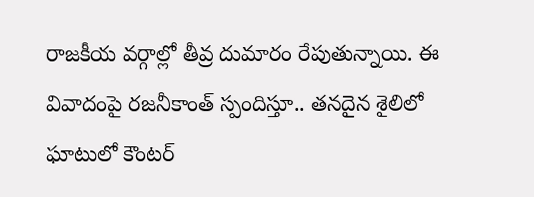రాజకీయ వర్గాల్లో తీవ్ర దుమారం రేపుతున్నాయి. ఈ వివాదంపై రజనీకాంత్ స్పందిస్తూ.. తనదైన శైలిలో ఘాటులో కౌంటర్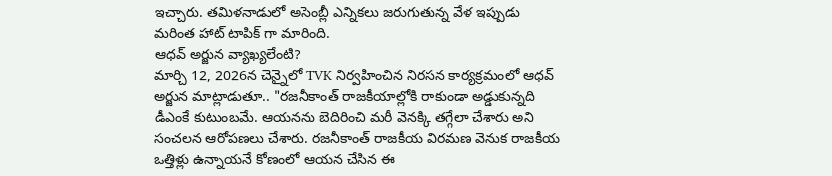ఇచ్చారు. తమిళనాడులో అసెంబ్లీ ఎన్నికలు జరుగుతున్న వేళ ఇప్పుడు మరింత హాట్ టాపిక్ గా మారింది.
ఆధవ్ అర్జున వ్యాఖ్యలేంటి?
మార్చి 12, 2026న చెన్నైలో TVK నిర్వహించిన నిరసన కార్యక్రమంలో ఆధవ్ అర్జున మాట్లాడుతూ.. "రజనీకాంత్ రాజకీయాల్లోకి రాకుండా అడ్డుకున్నది డీఎంకే కుటుంబమే. ఆయనను బెదిరించి మరీ వెనక్కి తగ్గేలా చేశారు అని సంచలన ఆరోపణలు చేశారు. రజనీకాంత్ రాజకీయ విరమణ వెనుక రాజకీయ ఒత్తిళ్లు ఉన్నాయనే కోణంలో ఆయన చేసిన ఈ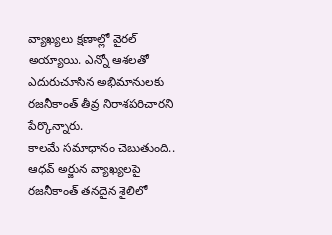వ్యాఖ్యలు క్షణాల్లో వైరల్ అయ్యాయి. ఎన్నో ఆశలతో ఎదురుచూసిన అభిమానులకు రజనీకాంత్ తీవ్ర నిరాశపరిచారని పేర్కొన్నారు.
కాలమే సమాధానం చెబుతుంది..
ఆధవ్ అర్జున వ్యాఖ్యలపై రజనీకాంత్ తనదైన శైలిలో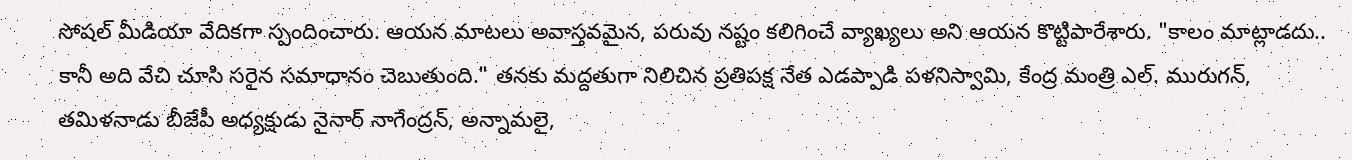సోషల్ మీడియా వేదికగా స్పందించారు. ఆయన మాటలు అవాస్తవమైన, పరువు నష్టం కలిగించే వ్యాఖ్యలు అని ఆయన కొట్టిపారేశారు. "కాలం మాట్లాడదు.. కానీ అది వేచి చూసి సరైన సమాధానం చెబుతుంది." తనకు మద్దతుగా నిలిచిన ప్రతిపక్ష నేత ఎడప్పాడి పళనిస్వామి, కేంద్ర మంత్రి ఎల్. మురుగన్, తమిళనాడు బీజేపీ అధ్యక్షుడు నైనార్ నాగేంద్రన్, అన్నామలై,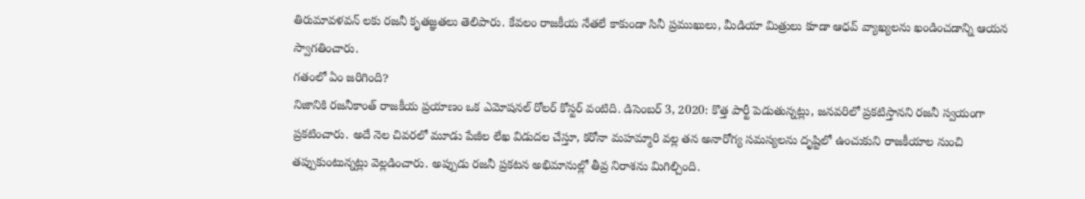తిరుమావళవన్ లకు రజనీ కృతజ్ఞతలు తెలిపారు. కేవలం రాజకీయ నేతలే కాకుండా సినీ ప్రముఖులు, మీడియా మిత్రులు కూడా ఆధవ్ వ్యాఖ్యలను ఖండించడాన్ని ఆయన స్వాగతించారు.
గతంలో ఏం జరిగింది?
నిజానికి రజనీకాంత్ రాజకీయ ప్రయాణం ఒక ఎమోషనల్ రోలర్ కోస్టర్ వంటిది. డిసెంబర్ 3, 2020: కొత్త పార్టీ పెడుతున్నట్లు, జనవరిలో ప్రకటిస్తానని రజనీ స్వయంగా ప్రకటించారు. అదే నెల చివరలో మూడు పేజీల లేఖ విడుదల చేస్తూ, కరోనా మహమ్మారి వల్ల తన అనారోగ్య సమస్యలను దృష్టిలో ఉంచుకుని రాజకీయాల నుంచి తప్పుకుంటున్నట్లు వెల్లడించారు. అప్పుడు రజనీ ప్రకటన అభిమానుల్లో తీవ్ర నిరాశను మిగిల్చింది.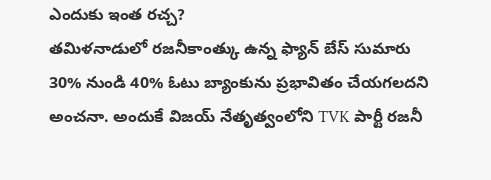ఎందుకు ఇంత రచ్చ?
తమిళనాడులో రజనీకాంత్కు ఉన్న ఫ్యాన్ బేస్ సుమారు 30% నుండి 40% ఓటు బ్యాంకును ప్రభావితం చేయగలదని అంచనా. అందుకే విజయ్ నేతృత్వంలోని TVK పార్టీ రజనీ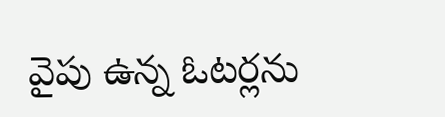వైపు ఉన్న ఓటర్లను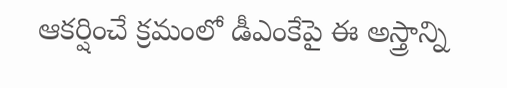ఆకర్షించే క్రమంలో డీఎంకేపై ఈ అస్త్రాన్ని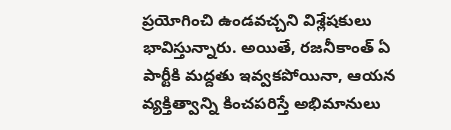ప్రయోగించి ఉండవచ్చని విశ్లేషకులు భావిస్తున్నారు. అయితే, రజనీకాంత్ ఏ పార్టీకి మద్దతు ఇవ్వకపోయినా, ఆయన వ్యక్తిత్వాన్ని కించపరిస్తే అభిమానులు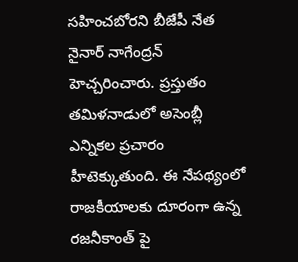సహించబోరని బీజేపీ నేత నైనార్ నాగేంద్రన్ హెచ్చరించారు. ప్రస్తుతం తమిళనాడులో అసెంబ్లీ ఎన్నికల ప్రచారం హీటెక్కుతుంది. ఈ నేపథ్యంలో రాజకీయాలకు దూరంగా ఉన్న రజనీకాంత్ పై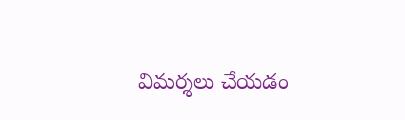విమర్శలు చేయడం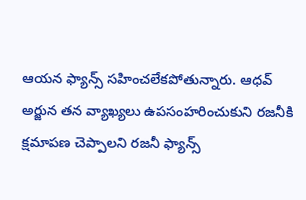ఆయన ఫ్యాన్స్ సహించలేకపోతున్నారు. ఆధవ్ అర్జున తన వ్యాఖ్యలు ఉపసంహరించుకుని రజనీకి క్షమాపణ చెప్పాలని రజనీ ఫ్యాన్స్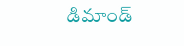డిమాండ్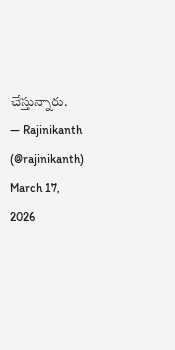చేస్తున్నారు.
— Rajinikanth (@rajinikanth) March 17, 2026